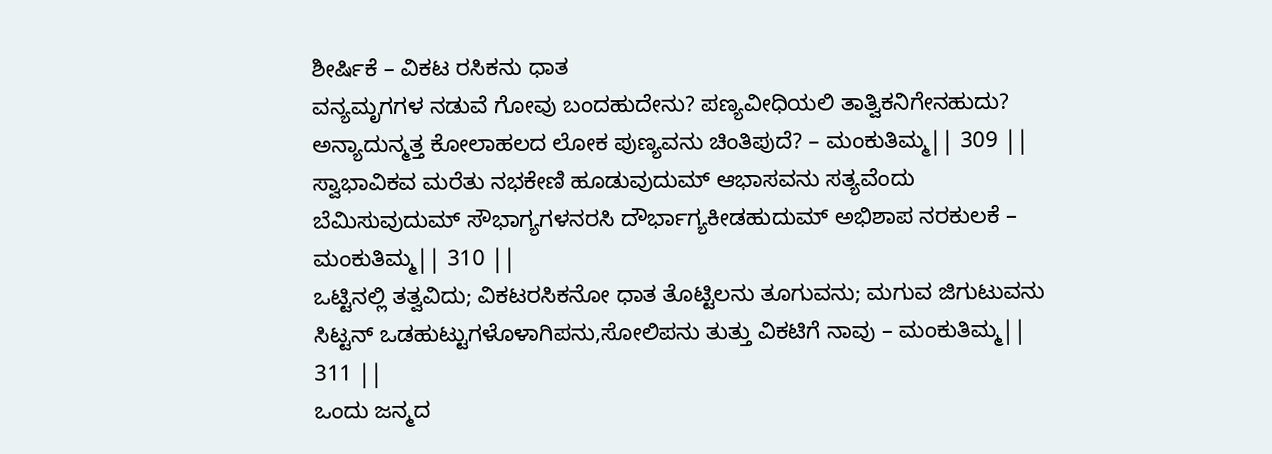ಶೀರ್ಷಿಕೆ – ವಿಕಟ ರಸಿಕನು ಧಾತ
ವನ್ಯಮೃಗಗಳ ನಡುವೆ ಗೋವು ಬಂದಹುದೇನು? ಪಣ್ಯವೀಧಿಯಲಿ ತಾತ್ವಿಕನಿಗೇನಹುದು? ಅನ್ಯಾದುನ್ಮತ್ತ ಕೋಲಾಹಲದ ಲೋಕ ಪುಣ್ಯವನು ಚಿಂತಿಪುದೆ? – ಮಂಕುತಿಮ್ಮ|| 309 ||
ಸ್ವಾಭಾವಿಕವ ಮರೆತು ನಭಕೇಣಿ ಹೂಡುವುದುಮ್ ಆಭಾಸವನು ಸತ್ಯವೆಂದು ಬೆಮಿಸುವುದುಮ್ ಸೌಭಾಗ್ಯಗಳನರಸಿ ದೌರ್ಭಾಗ್ಯಕೀಡಹುದುಮ್ ಅಭಿಶಾಪ ನರಕುಲಕೆ – ಮಂಕುತಿಮ್ಮ|| 310 ||
ಒಟ್ಟಿನಲ್ಲಿ ತತ್ವವಿದು; ವಿಕಟರಸಿಕನೋ ಧಾತ ತೊಟ್ಟಿಲನು ತೂಗುವನು; ಮಗುವ ಜಿಗುಟುವನು ಸಿಟ್ಟನ್ ಒಡಹುಟ್ಟುಗಳೊಳಾಗಿಪನು,ಸೋಲಿಪನು ತುತ್ತು ವಿಕಟಿಗೆ ನಾವು – ಮಂಕುತಿಮ್ಮ|| 311 ||
ಒಂದು ಜನ್ಮದ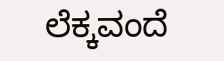ಲೆಕ್ಕವಂದೆ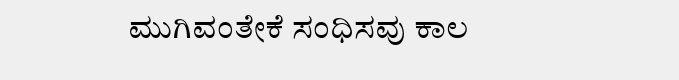ಮುಗಿವಂತೇಕೆ ಸಂಧಿಸವು ಕಾಲ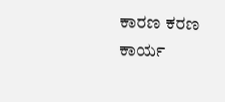ಕಾರಣ ಕರಣ ಕಾರ್ಯ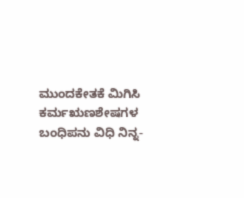ಮುಂದಕೇತಕೆ ಮಿಗಿಸಿ ಕರ್ಮಋಣಶೇಷಗಳ ಬಂಧಿಪನು ವಿಧಿ ನಿನ್ನ-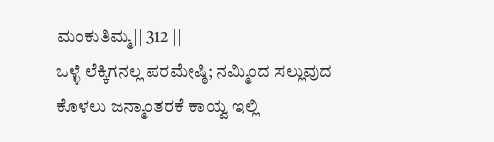ಮಂಕುತಿಮ್ಮ|| 312 ||
ಒಳ್ಳೆ ಲೆಕ್ಕಿಗನಲ್ಲ ಪರಮೇಷ್ಠಿ; ನಮ್ಮಿಂದ ಸಲ್ಲುವುದ ಕೊಳಲು ಜನ್ಮಾಂತರಕೆ ಕಾಯ್ವ ಇಲ್ಲಿ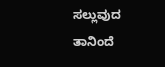ಸಲ್ಲುವುದ ತಾನಿಂದೆ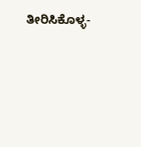ತೀರಿಸಿಕೊಳ್ಳ-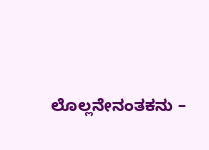ಲೊಲ್ಲನೇನಂತಕನು –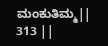ಮಂಕುತಿಮ್ಮ|| 313 ||